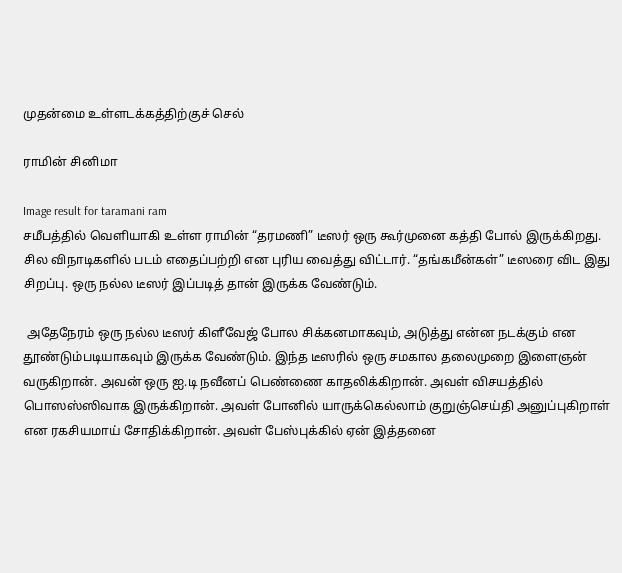முதன்மை உள்ளடக்கத்திற்குச் செல்

ராமின் சினிமா

Image result for taramani ram
சமீபத்தில் வெளியாகி உள்ள ராமின் “தரமணி” டீஸர் ஒரு கூர்முனை கத்தி போல் இருக்கிறது. சில விநாடிகளில் படம் எதைப்பற்றி என புரிய வைத்து விட்டார். “தங்கமீன்கள்” டீஸரை விட இது சிறப்பு. ஒரு நல்ல டீஸர் இப்படித் தான் இருக்க வேண்டும்.

 அதேநேரம் ஒரு நல்ல டீஸர் கிளீவேஜ் போல சிக்கனமாகவும், அடுத்து என்ன நடக்கும் என தூண்டும்படியாகவும் இருக்க வேண்டும். இந்த டீஸரில் ஒரு சமகால தலைமுறை இளைஞன் வருகிறான். அவன் ஒரு ஐ.டி நவீனப் பெண்ணை காதலிக்கிறான். அவள் விசயத்தில் பொஸஸ்ஸிவாக இருக்கிறான். அவள் போனில் யாருக்கெல்லாம் குறுஞ்செய்தி அனுப்புகிறாள் என ரகசியமாய் சோதிக்கிறான். அவள் பேஸ்புக்கில் ஏன் இத்தனை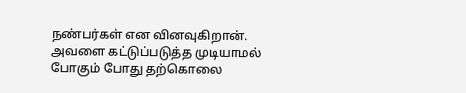நண்பர்கள் என வினவுகிறான். அவளை கட்டுப்படுத்த முடியாமல் போகும் போது தற்கொலை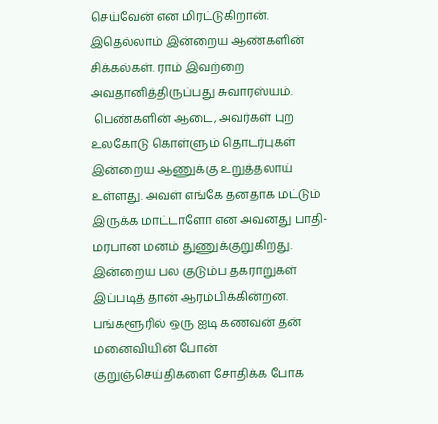செய்வேன் என மிரட்டுகிறான். இதெல்லாம் இன்றைய ஆண்களின் சிக்கல்கள். ராம் இவற்றை அவதானித்திருப்பது சுவாரஸ்யம்.
 பெண்களின் ஆடை, அவர்கள் புற உலகோடு கொள்ளும் தொடர்புகள் இன்றைய ஆணுக்கு உறுத்தலாய் உள்ளது. அவள் எங்கே தனதாக மட்டும் இருக்க மாட்டாளோ என அவனது பாதி-மரபான மனம் துணுக்குறுகிறது. இன்றைய பல குடும்ப தகராறுகள் இப்படித் தான் ஆரம்பிக்கின்றன. பங்களூரில் ஒரு ஐடி கணவன் தன் மனைவியின் போன் குறுஞ்செய்திகளை சோதிக்க போக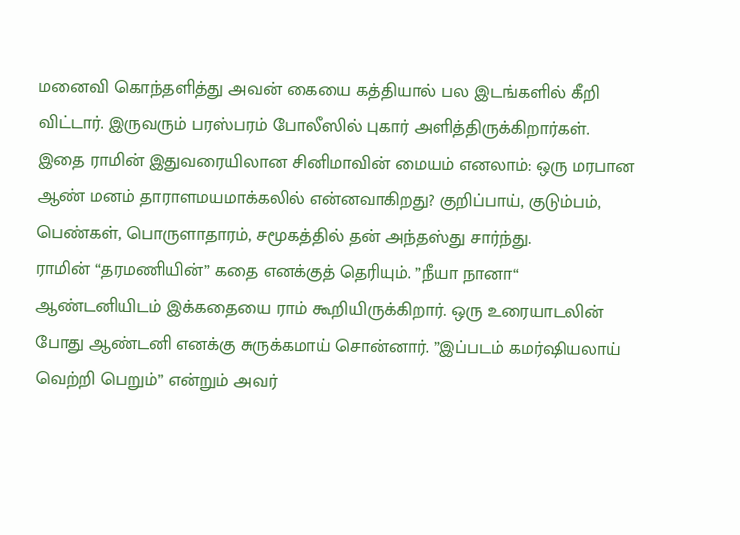மனைவி கொந்தளித்து அவன் கையை கத்தியால் பல இடங்களில் கீறி விட்டார். இருவரும் பரஸ்பரம் போலீஸில் புகார் அளித்திருக்கிறார்கள்.
இதை ராமின் இதுவரையிலான சினிமாவின் மையம் எனலாம்: ஒரு மரபான ஆண் மனம் தாராளமயமாக்கலில் என்னவாகிறது? குறிப்பாய், குடும்பம், பெண்கள், பொருளாதாரம், சமூகத்தில் தன் அந்தஸ்து சார்ந்து.
ராமின் “தரமணியின்” கதை எனக்குத் தெரியும். ”நீயா நானா“ ஆண்டனியிடம் இக்கதையை ராம் கூறியிருக்கிறார். ஒரு உரையாடலின் போது ஆண்டனி எனக்கு சுருக்கமாய் சொன்னார். ”இப்படம் கமர்ஷியலாய் வெற்றி பெறும்” என்றும் அவர்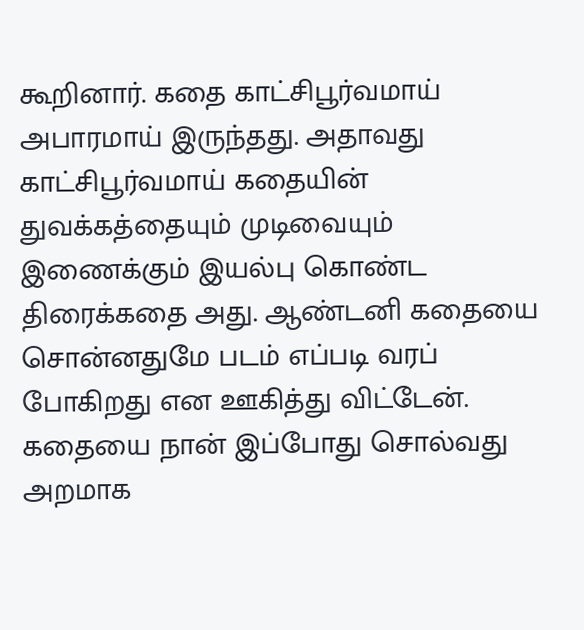கூறினார். கதை காட்சிபூர்வமாய் அபாரமாய் இருந்தது. அதாவது காட்சிபூர்வமாய் கதையின் துவக்கத்தையும் முடிவையும் இணைக்கும் இயல்பு கொண்ட திரைக்கதை அது. ஆண்டனி கதையை சொன்னதுமே படம் எப்படி வரப் போகிறது என ஊகித்து விட்டேன். கதையை நான் இப்போது சொல்வது அறமாக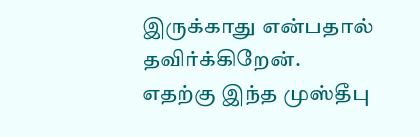இருக்காது என்பதால் தவிர்க்கிறேன்.
எதற்கு இந்த முஸ்தீபு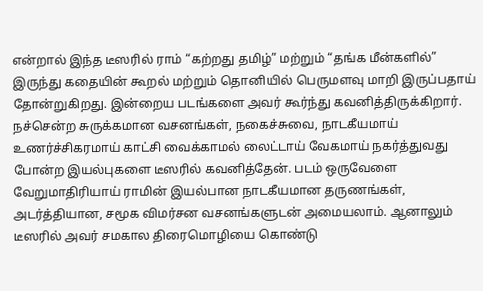என்றால் இந்த டீஸரில் ராம் “கற்றது தமிழ்” மற்றும் “தங்க மீன்களில்” இருந்து கதையின் கூறல் மற்றும் தொனியில் பெருமளவு மாறி இருப்பதாய் தோன்றுகிறது. இன்றைய படங்களை அவர் கூர்ந்து கவனித்திருக்கிறார். நச்சென்ற சுருக்கமான வசனங்கள், நகைச்சுவை, நாடகீயமாய் உணர்ச்சிகரமாய் காட்சி வைக்காமல் லைட்டாய் வேகமாய் நகர்த்துவது போன்ற இயல்புகளை டீஸரில் கவனித்தேன். படம் ஒருவேளை வேறுமாதிரியாய் ராமின் இயல்பான நாடகீயமான தருணங்கள், அடர்த்தியான, சமூக விமர்சன வசனங்களுடன் அமையலாம். ஆனாலும் டீஸரில் அவர் சமகால திரைமொழியை கொண்டு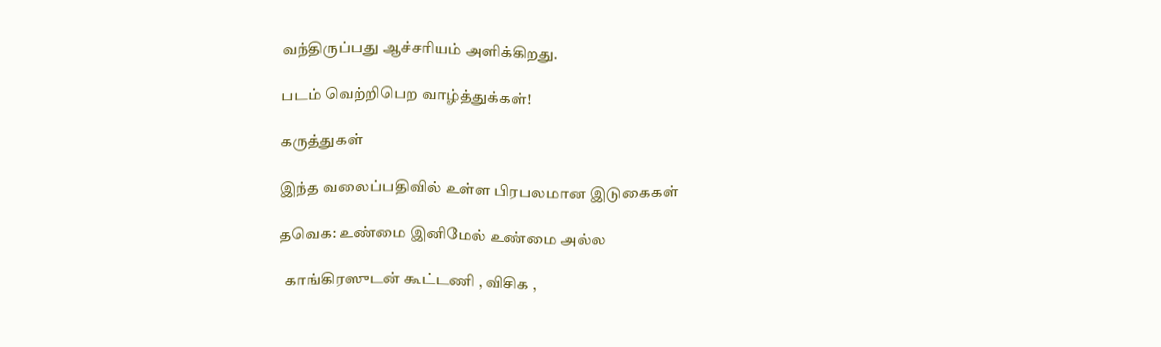வந்திருப்பது ஆச்சரியம் அளிக்கிறது.

படம் வெற்றிபெற வாழ்த்துக்கள்!

கருத்துகள்

இந்த வலைப்பதிவில் உள்ள பிரபலமான இடுகைகள்

தவெக: உண்மை இனிமேல் உண்மை அல்ல

  காங்கிரஸுடன் கூட்டணி , விசிக ,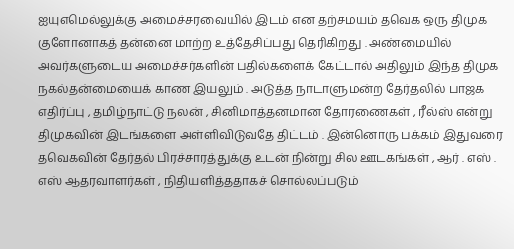ஐயுஎமெல்லுக்கு அமைச்சரவையில் இடம் என தற்சமயம் தவெக ஒரு திமுக குளோனாகத் தன்னை மாற்ற உத்தேசிப்பது தெரிகிறது . அண்மையில் அவர்களுடைய அமைச்சர்களின் பதில்களைக் கேட்டால் அதிலும் இந்த திமுக நகல்தன்மையைக் காண இயலும் . அடுத்த நாடாளுமன்ற தேர்தலில் பாஜக எதிர்ப்பு , தமிழ்நாட்டு நலன் , சினிமாத்தனமான தோரணைகள் , ரீல்ஸ் என்று திமுகவின் இடங்களை அள்ளிவிடுவதே திட்டம் . இன்னொரு பக்கம் இதுவரை தவெகவின் தேர்தல் பிரச்சாரத்துக்கு உடன் நின்று சில ஊடகங்கள் , ஆர் . எஸ் . எஸ் ஆதரவாளர்கள் , நிதியளித்ததாகச் சொல்லப்படும்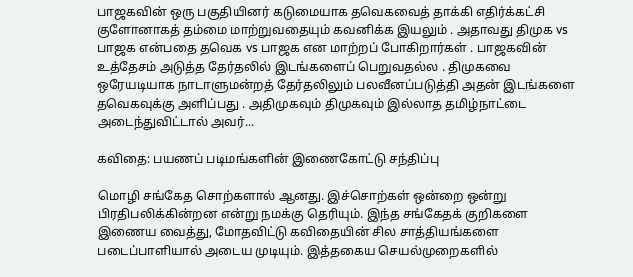பாஜகவின் ஒரு பகுதியினர் கடுமையாக தவெகவைத் தாக்கி எதிர்க்கட்சி குளோனாகத் தம்மை மாற்றுவதையும் கவனிக்க இயலும் . அதாவது திமுக vs பாஜக என்பதை தவெக vs பாஜக என மாற்றப் போகிறார்கள் . பாஜகவின் உத்தேசம் அடுத்த தேர்தலில் இடங்களைப் பெறுவதல்ல . திமுகவை ஒரேயடியாக நாடாளுமன்றத் தேர்தலிலும் பலவீனப்படுத்தி அதன் இடங்களை தவெகவுக்கு அளிப்பது . அதிமுகவும் திமுகவும் இல்லாத தமிழ்நாட்டை அடைந்துவிட்டால் அவர்...

கவிதை: பயணப் படிமங்களின் இணைகோட்டு சந்திப்பு

மொழி சங்கேத சொற்களால் ஆனது. இச்சொற்கள் ஒன்றை ஒன்று பிரதிபலிக்கின்றன என்று நமக்கு தெரியும். இந்த சங்கேதக் குறிகளை இணைய வைத்து, மோதவிட்டு கவிதையின் சில சாத்தியங்களை படைப்பாளியால் அடைய முடியும். இத்தகைய செயல்முறைகளில்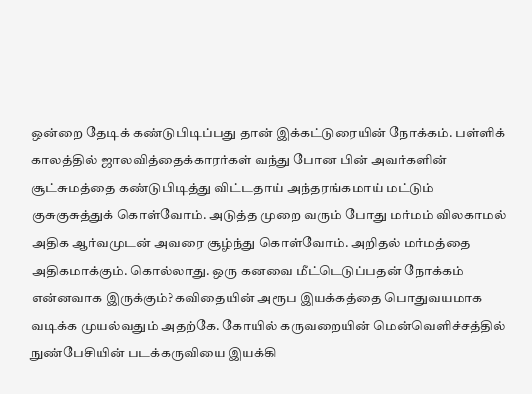ஒன்றை தேடிக் கண்டுபிடிப்பது தான் இக்கட்டுரையின் நோக்கம். பள்ளிக் காலத்தில் ஜாலவித்தைக்காரர்கள் வந்து போன பின் அவர்களின் சூட்சுமத்தை கண்டுபிடித்து விட்டதாய் அந்தரங்கமாய் மட்டும் குசுகுசுத்துக் கொள்வோம். அடுத்த முறை வரும் போது மர்மம் விலகாமல் அதிக ஆர்வமுடன் அவரை சூழ்ந்து கொள்வோம். அறிதல் மர்மத்தை அதிகமாக்கும். கொல்லாது. ஒரு கனவை மீட்டெடுப்பதன் நோக்கம் என்னவாக இருக்கும்? கவிதையின் அரூப இயக்கத்தை பொதுவயமாக வடிக்க முயல்வதும் அதற்கே. கோயில் கருவறையின் மென்வெளிச்சத்தில் நுண்பேசியின் படக்கருவியை இயக்கி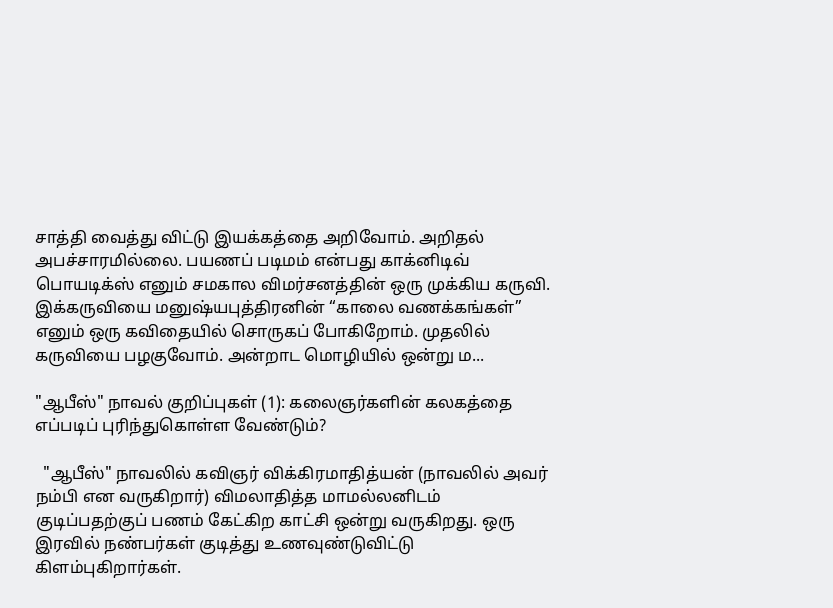சாத்தி வைத்து விட்டு இயக்கத்தை அறிவோம். அறிதல் அபச்சாரமில்லை. பயணப் படிமம் என்பது காக்னிடிவ் பொயடிக்ஸ் எனும் சமகால விமர்சனத்தின் ஒரு முக்கிய கருவி. இக்கருவியை மனுஷ்யபுத்திரனின் “காலை வணக்கங்கள்” எனும் ஒரு கவிதையில் சொருகப் போகிறோம். முதலில் கருவியை பழகுவோம். அன்றாட மொழியில் ஒன்று ம...

"ஆபீஸ்" நாவல் குறிப்புகள் (1): கலைஞர்களின் கலகத்தை எப்படிப் புரிந்துகொள்ள வேண்டும்?

  "ஆபீஸ்" நாவலில் கவிஞர் விக்கிரமாதித்யன் (நாவலில் அவர் நம்பி என வருகிறார்) விமலாதித்த மாமல்லனிடம் குடிப்பதற்குப் பணம் கேட்கிற காட்சி ஒன்று வருகிறது. ஒரு இரவில் நண்பர்கள் குடித்து உணவுண்டுவிட்டு கிளம்புகிறார்கள்.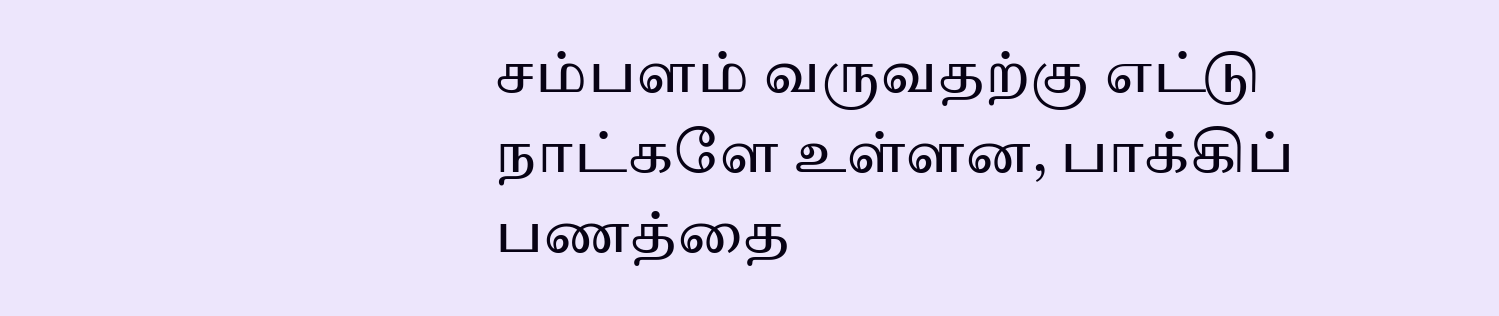சம்பளம் வருவதற்கு எட்டு நாட்களே உள்ளன, பாக்கிப் பணத்தை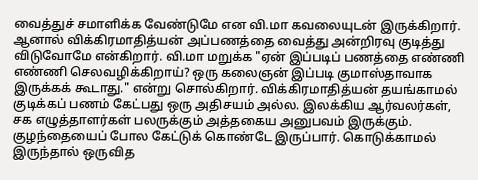வைத்துச் சமாளிக்க வேண்டுமே என வி.மா கவலையுடன் இருக்கிறார். ஆனால் விக்கிரமாதித்யன் அப்பணத்தை வைத்து அன்றிரவு குடித்து விடுவோமே என்கிறார். வி.மா மறுக்க "ஏன் இப்படிப் பணத்தை எண்ணி எண்ணி செலவழிக்கிறாய்? ஒரு கலைஞன் இப்படி குமாஸ்தாவாக இருக்கக் கூடாது." என்று சொல்கிறார். விக்கிரமாதித்யன் தயங்காமல் குடிக்கப் பணம் கேட்பது ஒரு அதிசயம் அல்ல. இலக்கிய ஆர்வலர்கள், சக எழுத்தாளர்கள் பலருக்கும் அத்தகைய அனுபவம் இருக்கும். குழந்தையைப் போல கேட்டுக் கொண்டே இருப்பார். கொடுக்காமல் இருந்தால் ஒருவித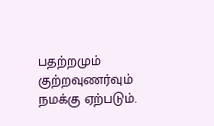பதற்றமும் குற்றவுணர்வும் நமக்கு ஏற்படும்.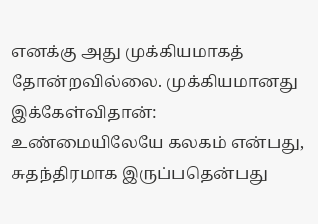எனக்கு அது முக்கியமாகத் தோன்றவில்லை. முக்கியமானது இக்கேள்விதான்: உண்மையிலேயே கலகம் என்பது, சுதந்திரமாக இருப்பதென்பது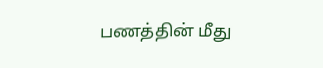பணத்தின் மீது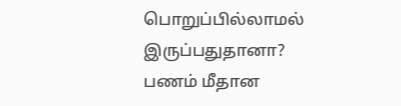பொறுப்பில்லாமல் இருப்பதுதானா? பணம் மீதான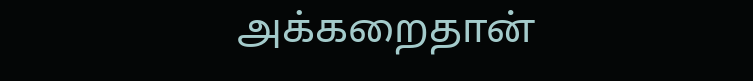அக்கறைதான்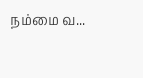நம்மை வ...